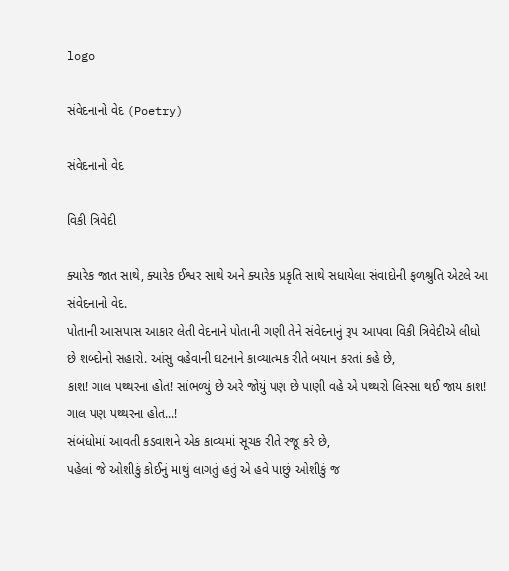logo

સંવેદનાનો વેદ (Poetry)

સંવેદનાનો વેદ

વિકી ત્રિવેદી

ક્યારેક જાત સાથે, ક્યારેક ઈશ્વર સાથે અને ક્યારેક પ્રકૃતિ સાથે સધાયેલા સંવાદોની ફળશ્રુતિ એટલે આ સંવેદનાનો વેદ.
પોતાની આસપાસ આકાર લેતી વેદનાને પોતાની ગણી તેને સંવેદનાનું રૂપ આપવા વિકી ત્રિવેદીએ લીધો છે શબ્દોનો સહારો. આંસુ વહેવાની ઘટનાને કાવ્યાત્મક રીતે બયાન કરતાં કહે છે,
કાશ! ગાલ પથ્થરના હોત! સાંભળ્યું છે અરે જોયું પણ છે પાણી વહે એ પથ્થરો લિસ્સા થઈ જાય કાશ! ગાલ પણ પથ્થરના હોત...!
સંબંધોમાં આવતી કડવાશને એક કાવ્યમાં સૂચક રીતે રજૂ કરે છે,
પહેલાં જે ઓશીકું કોઈનું માથું લાગતું હતું એ હવે પાછું ઓશીકું જ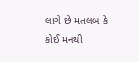લાગે છે મતલબ કે કોઈ મનથી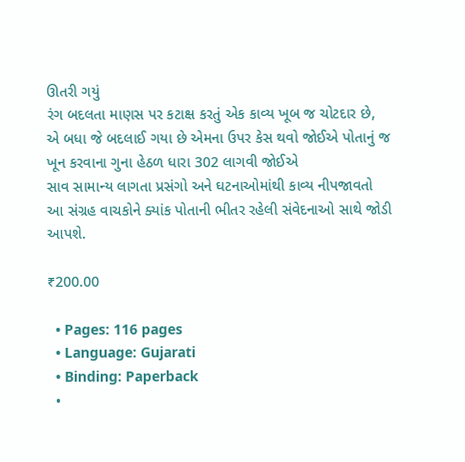ઊતરી ગયું
રંગ બદલતા માણસ પર કટાક્ષ કરતું એક કાવ્ય ખૂબ જ ચોટદાર છે,
એ બધા જે બદલાઈ ગયા છે એમના ઉપર કેસ થવો જોઈએ પોતાનું જ ખૂન કરવાના ગુના હેઠળ ધારા 302 લાગવી જોઈએ
સાવ સામાન્ય લાગતા પ્રસંગો અને ઘટનાઓમાંથી કાવ્ય નીપજાવતો આ સંગ્રહ વાચકોને ક્યાંક પોતાની ભીતર રહેલી સંવેદનાઓ સાથે જોડી આપશે.

₹200.00

  • Pages: 116 pages
  • Language: Gujarati
  • Binding: Paperback
  •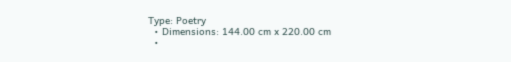Type: Poetry
  • Dimensions: 144.00 cm x 220.00 cm
  •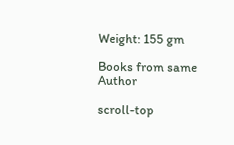Weight: 155 gm

Books from same Author

scroll-top